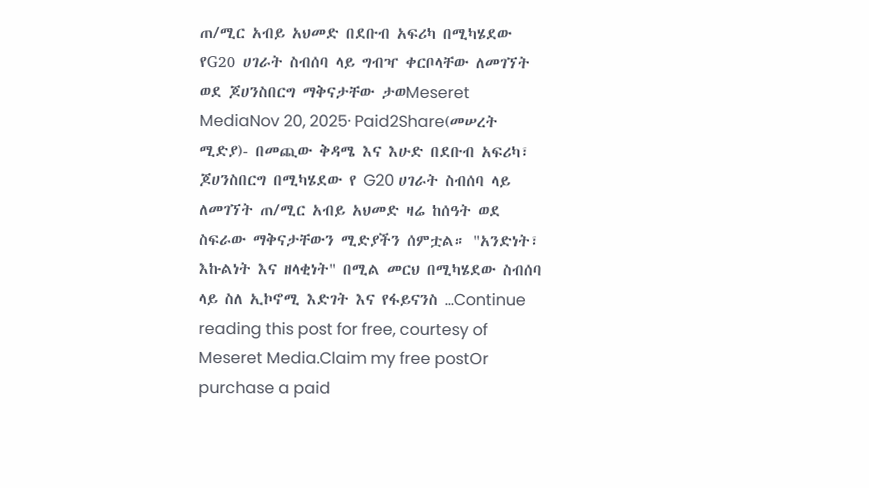ጠ/ሚር አብይ አህመድ በደቡብ አፍሪካ በሚካሄደው የG20 ሀገራት ስብሰባ ላይ ግብዣ ቀርቦላቸው ለመገኘት ወደ ጆሀንስበርግ ማቅናታቸው ታወMeseret MediaNov 20, 2025∙ Paid2Share(መሠረት ሚድያ)- በመጪው ቅዳሜ እና እሁድ በደቡብ አፍሪካ፣ ጆሀንስበርግ በሚካሄደው የ G20 ሀገራት ስብሰባ ላይ ለመገኘት ጠ/ሚር አብይ አህመድ ዛሬ ከሰዓት ወደ ስፍራው ማቅናታቸውን ሚድያችን ሰምቷል። "አንድነት፣ እኩልነት እና ዘላቂነት" በሚል መርህ በሚካሄደው ስብሰባ ላይ ስለ ኢኮኖሚ እድገት እና የፋይናንስ …Continue reading this post for free, courtesy of Meseret Media.Claim my free postOr purchase a paid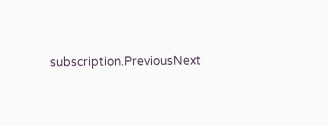subscription.PreviousNext